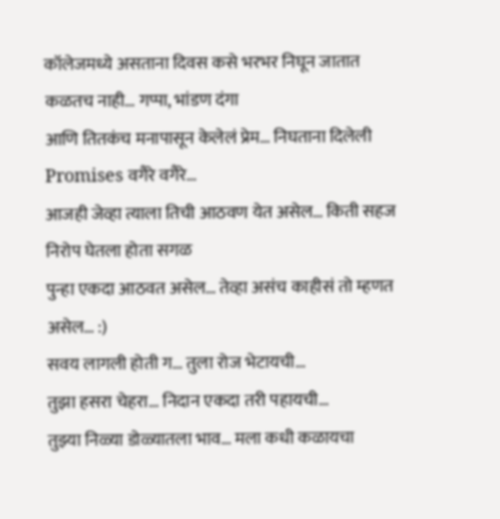कॉलेजमध्ये असताना दिवस कसे भरभर निघून जातात कळतच नाही… गप्पा, भांडण दंगा
आणि तितकंच मनापासून केलेलं प्रेम… निघताना दिलेली Promises वगैरे वगैरे…
आजही जेव्हा त्याला तिची आठवण येत असेल… किती सहज निरोप घेतला होता सगळ
पुन्हा एकदा आठवत असेल… तेव्हा असंच काहीसं तो म्हणत असेल… :)
सवय लागली होती ग… तुला रोज भेटायची…
तुझा हसरा चेहरा… निदान एकदा तरी पहायची…
तुझ्या निळ्या डोळ्यातला भाव… मला कधी कळायचा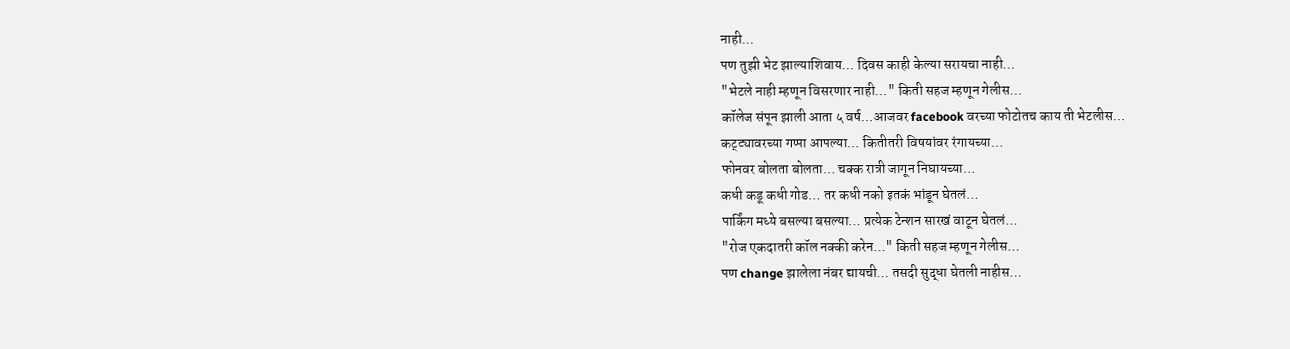नाही…
पण तुझी भेट झाल्याशिवाय… दिवस काही केल्या सरायचा नाही…
"भेटले नाही म्हणून विसरणार नाही…" किती सहज म्हणून गेलीस…
कॉलेज संपून झाली आता ५ वर्ष…आजवर facebook वरच्या फोटोतच काय ती भेटलीस…
कट्ट्यावरच्या गप्पा आपल्या… कितीतरी विषयांवर रंगायच्या…
फोनवर बोलता बोलता… चक्क रात्री जागून निघायच्या…
कधी कडू कधी गोड… तर कधी नको इतकं भांडून घेतलं…
पार्किंग मध्ये बसल्या बसल्या… प्रत्येक टेन्शन सारखं वाटून घेतलं…
"रोज एकदातरी कॉल नक्की करेन…" किती सहज म्हणून गेलीस…
पण change झालेला नंबर द्यायची… तसदी सुद्धा घेतली नाहीस…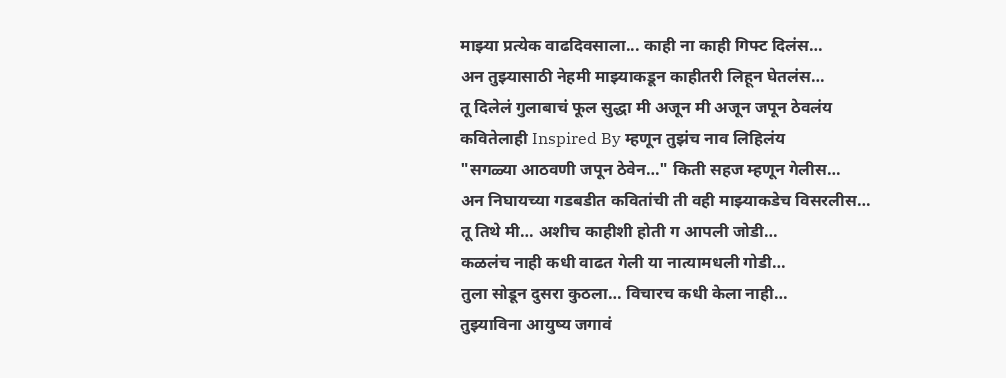माझ्या प्रत्येक वाढदिवसाला... काही ना काही गिफ्ट दिलंस…
अन तुझ्यासाठी नेहमी माझ्याकडून काहीतरी लिहून घेतलंस…
तू दिलेलं गुलाबाचं फूल सुद्धा मी अजून मी अजून जपून ठेवलंय
कवितेलाही Inspired By म्हणून तुझंच नाव लिहिलंय
"सगळ्या आठवणी जपून ठेवेन…" किती सहज म्हणून गेलीस…
अन निघायच्या गडबडीत कवितांची ती वही माझ्याकडेच विसरलीस…
तू तिथे मी… अशीच काहीशी होती ग आपली जोडी…
कळलंच नाही कधी वाढत गेली या नात्यामधली गोडी…
तुला सोडून दुसरा कुठला… विचारच कधी केला नाही…
तुझ्याविना आयुष्य जगावं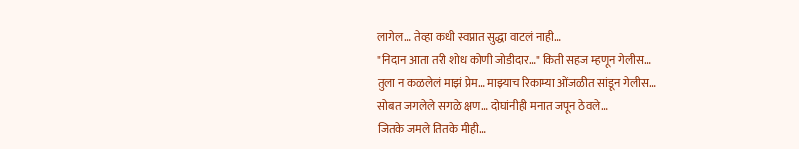लागेल… तेव्हा कधी स्वप्नात सुद्धा वाटलं नाही…
"निदान आता तरी शोध कोणी जोडीदार…" किती सहज म्हणून गेलीस…
तुला न कळलेलं माझं प्रेम… माझ्याच रिकाम्या ओंजळीत सांडून गेलीस…
सोबत जगलेले सगळे क्षण… दोघांनीही मनात जपून ठेवले…
जितके जमले तितके मीही…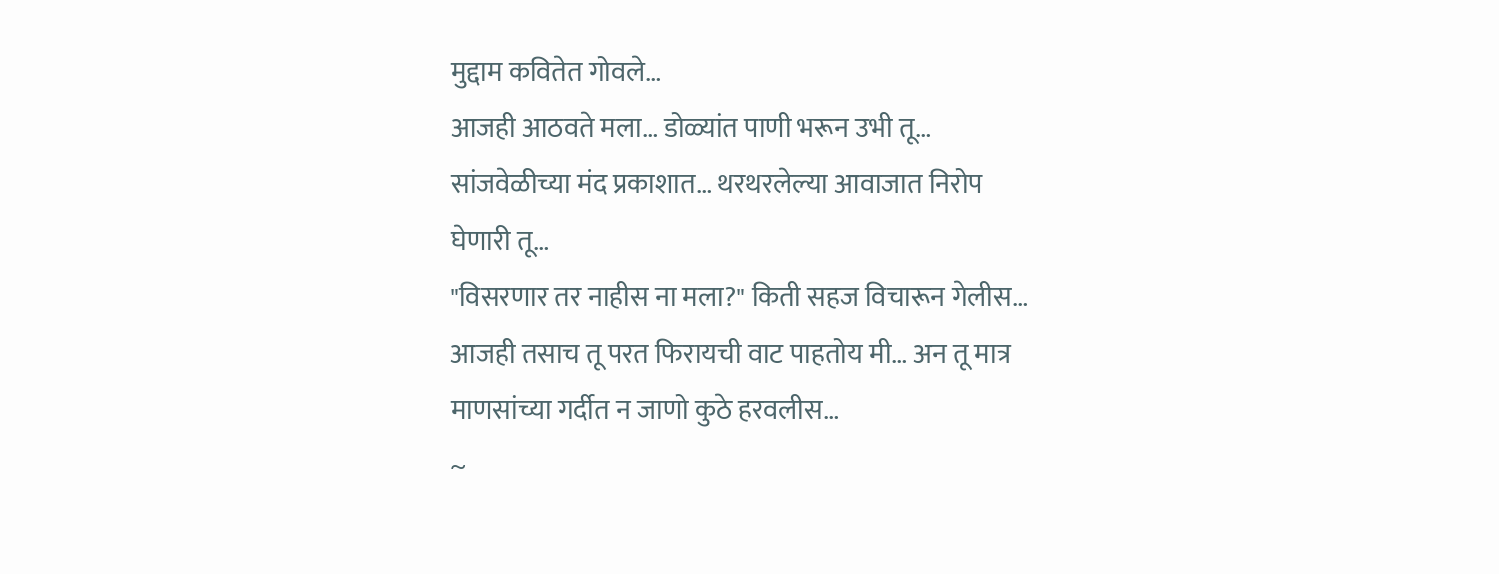मुद्दाम कवितेत गोवले…
आजही आठवते मला… डोळ्यांत पाणी भरून उभी तू…
सांजवेळीच्या मंद प्रकाशात… थरथरलेल्या आवाजात निरोप घेणारी तू…
"विसरणार तर नाहीस ना मला?" किती सहज विचारून गेलीस…
आजही तसाच तू परत फिरायची वाट पाहतोय मी… अन तू मात्र माणसांच्या गर्दीत न जाणो कुठे हरवलीस…
~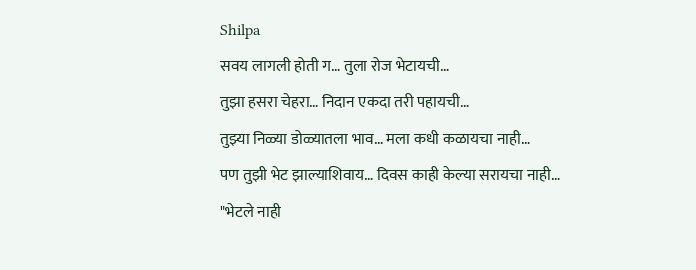Shilpa
सवय लागली होती ग… तुला रोज भेटायची…
तुझा हसरा चेहरा… निदान एकदा तरी पहायची…
तुझ्या निळ्या डोळ्यातला भाव… मला कधी कळायचा नाही…
पण तुझी भेट झाल्याशिवाय… दिवस काही केल्या सरायचा नाही…
"भेटले नाही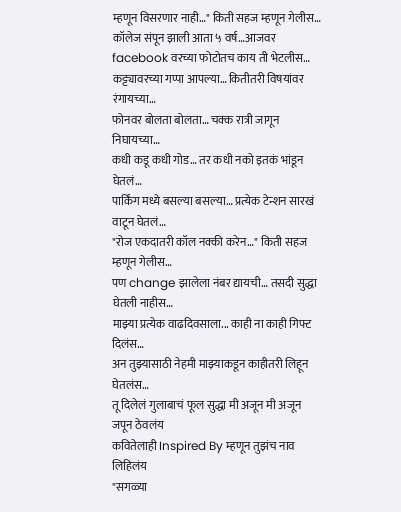म्हणून विसरणार नाही…" किती सहज म्हणून गेलीस…
कॉलेज संपून झाली आता ५ वर्ष…आजवर facebook वरच्या फोटोतच काय ती भेटलीस…
कट्ट्यावरच्या गप्पा आपल्या… कितीतरी विषयांवर रंगायच्या…
फोनवर बोलता बोलता… चक्क रात्री जागून निघायच्या…
कधी कडू कधी गोड… तर कधी नको इतकं भांडून घेतलं…
पार्किंग मध्ये बसल्या बसल्या… प्रत्येक टेन्शन सारखं वाटून घेतलं…
"रोज एकदातरी कॉल नक्की करेन…" किती सहज म्हणून गेलीस…
पण change झालेला नंबर द्यायची… तसदी सुद्धा घेतली नाहीस…
माझ्या प्रत्येक वाढदिवसाला... काही ना काही गिफ्ट दिलंस…
अन तुझ्यासाठी नेहमी माझ्याकडून काहीतरी लिहून घेतलंस…
तू दिलेलं गुलाबाचं फूल सुद्धा मी अजून मी अजून जपून ठेवलंय
कवितेलाही Inspired By म्हणून तुझंच नाव लिहिलंय
"सगळ्या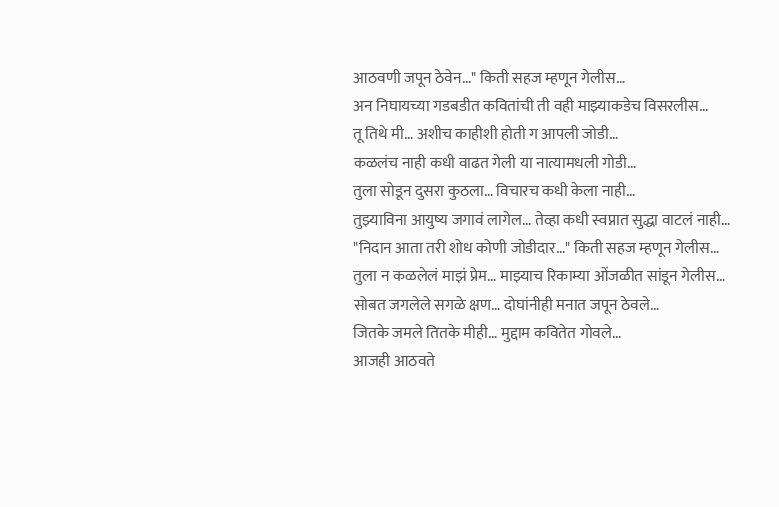आठवणी जपून ठेवेन…" किती सहज म्हणून गेलीस…
अन निघायच्या गडबडीत कवितांची ती वही माझ्याकडेच विसरलीस…
तू तिथे मी… अशीच काहीशी होती ग आपली जोडी…
कळलंच नाही कधी वाढत गेली या नात्यामधली गोडी…
तुला सोडून दुसरा कुठला… विचारच कधी केला नाही…
तुझ्याविना आयुष्य जगावं लागेल… तेव्हा कधी स्वप्नात सुद्धा वाटलं नाही…
"निदान आता तरी शोध कोणी जोडीदार…" किती सहज म्हणून गेलीस…
तुला न कळलेलं माझं प्रेम… माझ्याच रिकाम्या ओंजळीत सांडून गेलीस…
सोबत जगलेले सगळे क्षण… दोघांनीही मनात जपून ठेवले…
जितके जमले तितके मीही… मुद्दाम कवितेत गोवले…
आजही आठवते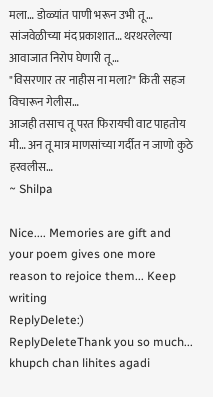मला… डोळ्यांत पाणी भरून उभी तू…
सांजवेळीच्या मंद प्रकाशात… थरथरलेल्या आवाजात निरोप घेणारी तू…
"विसरणार तर नाहीस ना मला?" किती सहज विचारून गेलीस…
आजही तसाच तू परत फिरायची वाट पाहतोय मी… अन तू मात्र माणसांच्या गर्दीत न जाणो कुठे हरवलीस…
~ Shilpa

Nice.... Memories are gift and your poem gives one more reason to rejoice them... Keep writing
ReplyDelete:)
ReplyDeleteThank you so much...
khupch chan lihites agadi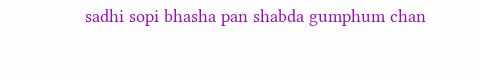sadhi sopi bhasha pan shabda gumphum chan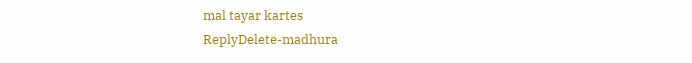mal tayar kartes
ReplyDelete-madhura